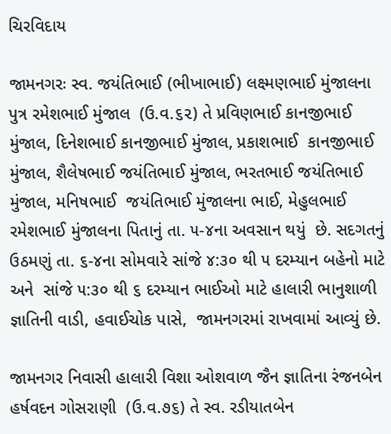ચિરવિદાય

જામનગરઃ સ્વ. જયંતિભાઈ (ભીખાભાઈ) લક્ષ્મણભાઈ મુંજાલના પુત્ર રમેશભાઈ મુંજાલ  (ઉ.વ.૬૨) તે પ્રવિણભાઈ કાનજીભાઈ મુંજાલ, દિનેશભાઈ કાનજીભાઈ મુંજાલ, પ્રકાશભાઈ  કાનજીભાઈ મુંજાલ, શૈલેષભાઈ જયંતિભાઈ મુંજાલ, ભરતભાઈ જયંતિભાઈ મુંજાલ, મનિષભાઈ  જયંતિભાઈ મુંજાલના ભાઈ, મેહુલભાઈ રમેશભાઈ મુંજાલના પિતાનું તા. ૫-૪ના અવસાન થયું  છે. સદગતનું ઉઠમણું તા. ૬-૪ના સોમવારે સાંજે ૪:૩૦ થી ૫ દરમ્યાન બહેનો માટે અને  સાંજે ૫:૩૦ થી ૬ દરમ્યાન ભાઈઓ માટે હાલારી ભાનુશાળી જ્ઞાતિની વાડી, હવાઈચોક પાસે,  જામનગરમાં રાખવામાં આવ્યું છે.

જામનગર નિવાસી હાલારી વિશા ઓશવાળ જૈન જ્ઞાતિના રંજનબેન હર્ષવદન ગોસરાણી  (ઉ.વ.૭૬) તે સ્વ. રડીયાતબેન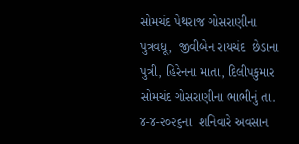સોમચંદ પેથરાજ ગોસરાણીના પુત્રવધૂ,  જીવીબેન રાયચંદ  છેડાના પુત્રી, હિરેનના માતા, દિલીપકુમાર સોમચંદ ગોસરાણીના ભાભીનું તા. ૪-૪-૨૦૨૬ના  શનિવારે અવસાન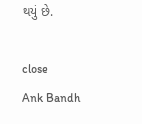થયું છે.

close
Ank Bandh